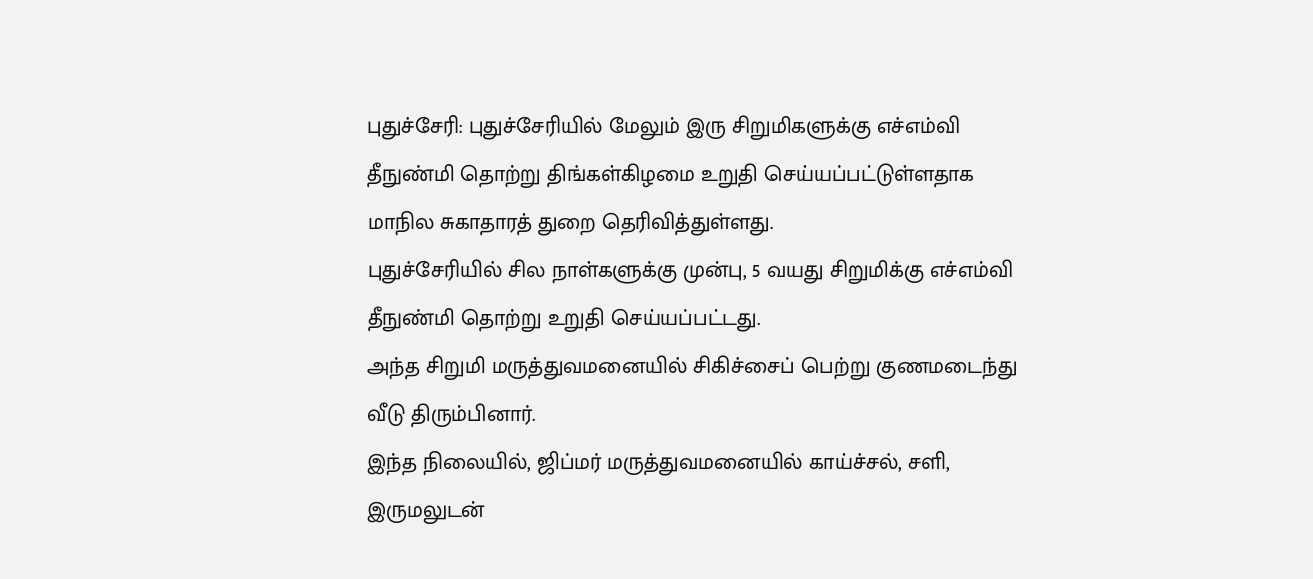புதுச்சேரி: புதுச்சேரியில் மேலும் இரு சிறுமிகளுக்கு எச்எம்வி தீநுண்மி தொற்று திங்கள்கிழமை உறுதி செய்யப்பட்டுள்ளதாக மாநில சுகாதாரத் துறை தெரிவித்துள்ளது.
புதுச்சேரியில் சில நாள்களுக்கு முன்பு, 5 வயது சிறுமிக்கு எச்எம்வி தீநுண்மி தொற்று உறுதி செய்யப்பட்டது.
அந்த சிறுமி மருத்துவமனையில் சிகிச்சைப் பெற்று குணமடைந்து வீடு திரும்பினார்.
இந்த நிலையில், ஜிப்மர் மருத்துவமனையில் காய்ச்சல், சளி, இருமலுடன்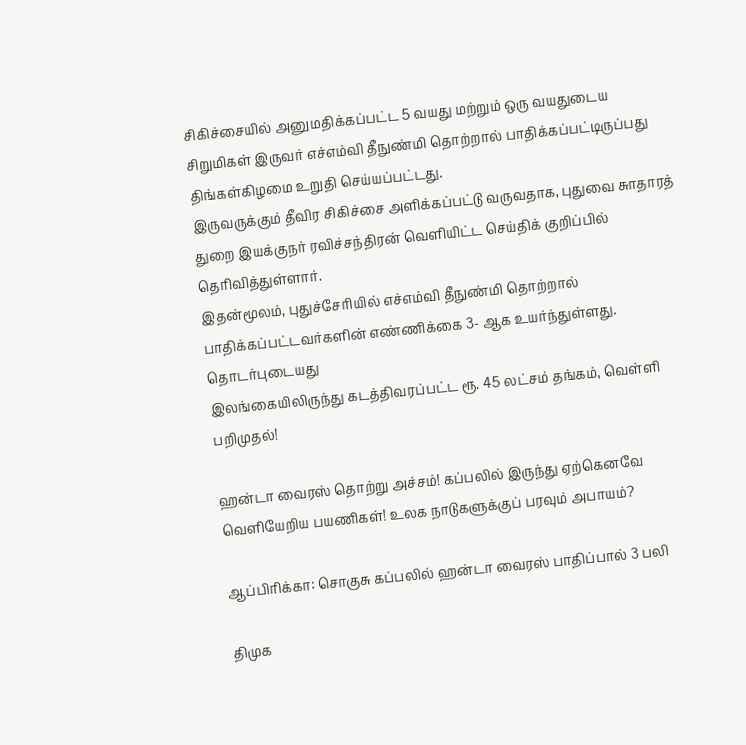சிகிச்சையில் அனுமதிக்கப்பட்ட 5 வயது மற்றும் ஒரு வயதுடைய சிறுமிகள் இருவர் எச்எம்வி தீநுண்மி தொற்றால் பாதிக்கப்பட்டிருப்பது திங்கள்கிழமை உறுதி செய்யப்பட்டது.
இருவருக்கும் தீவிர சிகிச்சை அளிக்கப்பட்டு வருவதாக, புதுவை சுாதாரத் துறை இயக்குநர் ரவிச்சந்திரன் வெளியிட்ட செய்திக் குறிப்பில் தெரிவித்துள்ளார்.
இதன்மூலம், புதுச்சேரியில் எச்எம்வி தீநுண்மி தொற்றால் பாதிக்கப்பட்டவர்களின் எண்ணிக்கை 3- ஆக உயர்ந்துள்ளது.
தொடர்புடையது
இலங்கையிலிருந்து கடத்திவரப்பட்ட ரூ. 45 லட்சம் தங்கம், வெள்ளி பறிமுதல்!

ஹன்டா வைரஸ் தொற்று அச்சம்! கப்பலில் இருந்து ஏற்கெனவே வெளியேறிய பயணிகள்! உலக நாடுகளுக்குப் பரவும் அபாயம்?

ஆப்பிரிக்கா: சொகுசு கப்பலில் ஹன்டா வைரஸ் பாதிப்பால் 3 பலி

திமுக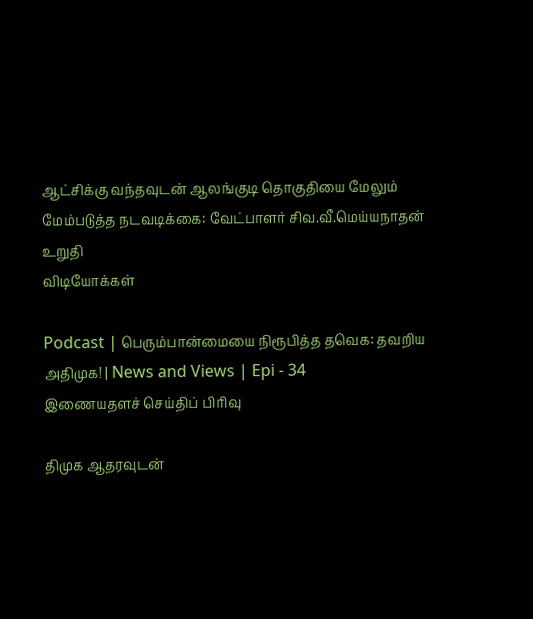ஆட்சிக்கு வந்தவுடன் ஆலங்குடி தொகுதியை மேலும் மேம்படுத்த நடவடிக்கை: வேட்பாளர் சிவ.வீ.மெய்யநாதன் உறுதி
விடியோக்கள்

Podcast | பெரும்பான்மையை நிரூபித்த தவெக: தவறிய அதிமுக! | News and Views | Epi - 34
இணையதளச் செய்திப் பிரிவு

திமுக ஆதரவுடன்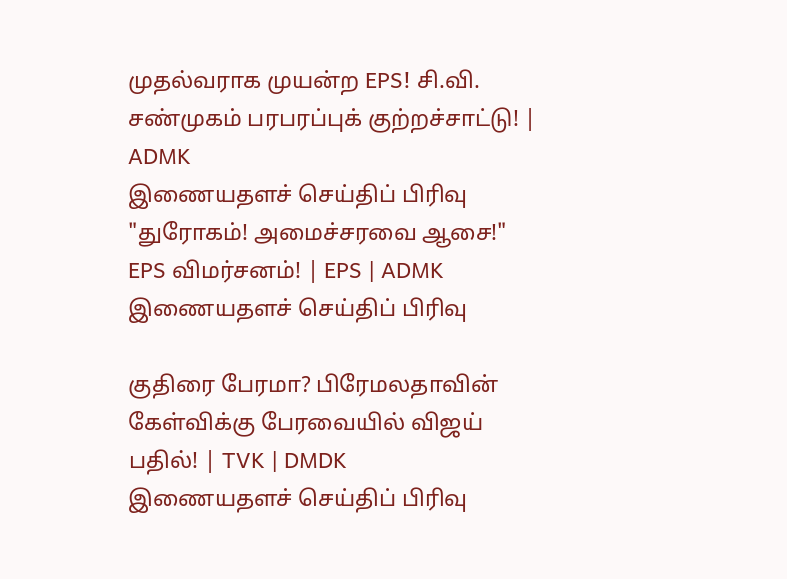முதல்வராக முயன்ற EPS! சி.வி. சண்முகம் பரபரப்புக் குற்றச்சாட்டு! | ADMK
இணையதளச் செய்திப் பிரிவு
"துரோகம்! அமைச்சரவை ஆசை!" EPS விமர்சனம்! | EPS | ADMK
இணையதளச் செய்திப் பிரிவு

குதிரை பேரமா? பிரேமலதாவின் கேள்விக்கு பேரவையில் விஜய் பதில்! | TVK | DMDK
இணையதளச் செய்திப் பிரிவு